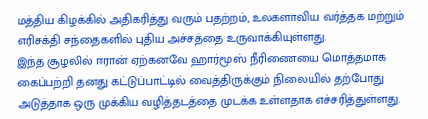மத்திய கிழக்கில் அதிகரித்து வரும் பதற்றம், உலகளாவிய வர்த்தக மற்றும் எரிசக்தி சந்தைகளில் புதிய அச்சத்தை உருவாக்கியுள்ளது.
இந்த சூழலில் ஈரான் ஏற்கனவே ஹார்மூஸ் நீரிணையை மொத்தமாக கைப்பற்றி தனது கட்டுப்பாட்டில் வைத்திருக்கும் நிலையில் தற்போது அடுத்தாக ஒரு முக்கிய வழித்தடத்தை முடக்க உள்ளதாக எச்சரித்துள்ளது.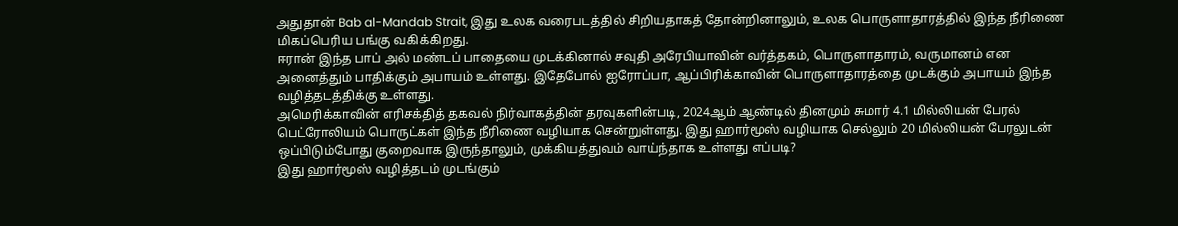அதுதான் Bab al-Mandab Strait, இது உலக வரைபடத்தில் சிறியதாகத் தோன்றினாலும், உலக பொருளாதாரத்தில் இந்த நீரிணை மிகப்பெரிய பங்கு வகிக்கிறது.
ஈரான் இந்த பாப் அல் மண்டப் பாதையை முடக்கினால் சவுதி அரேபியாவின் வர்த்தகம், பொருளாதாரம், வருமானம் என அனைத்தும் பாதிக்கும் அபாயம் உள்ளது. இதேபோல் ஐரோப்பா, ஆப்பிரிக்காவின் பொருளாதாரத்தை முடக்கும் அபாயம் இந்த வழித்தடத்திக்கு உள்ளது.
அமெரிக்காவின் எரிசக்தித் தகவல் நிர்வாகத்தின் தரவுகளின்படி, 2024ஆம் ஆண்டில் தினமும் சுமார் 4.1 மில்லியன் பேரல் பெட்ரோலியம் பொருட்கள் இந்த நீரிணை வழியாக சென்றுள்ளது. இது ஹார்மூஸ் வழியாக செல்லும் 20 மில்லியன் பேரலுடன் ஒப்பிடும்போது குறைவாக இருந்தாலும், முக்கியத்துவம் வாய்ந்தாக உள்ளது எப்படி?
இது ஹார்மூஸ் வழித்தடம் முடங்கும்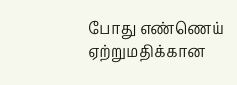போது எண்ணெய் ஏற்றுமதிக்கான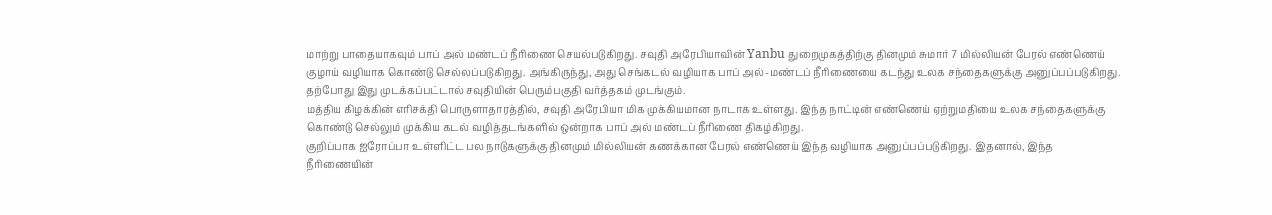மாற்று பாதையாகவும் பாப் அல் மண்டப் நீரிணை செயல்படுகிறது. சவுதி அரேபியாவின் Yanbu துறைமுகத்திற்கு தினமும் சுமார் 7 மில்லியன் பேரல் எண்ணெய் குழாய் வழியாக கொண்டு செல்லப்படுகிறது. அங்கிருந்து, அது செங்கடல் வழியாக பாப் அல்-மண்டப் நீரிணையை கடந்து உலக சந்தைகளுக்கு அனுப்பப்படுகிறது. தற்போது இது முடக்கப்பட்டால் சவுதியின் பெரும்பகுதி வர்த்தகம் முடங்கும்.
மத்திய கிழக்கின் எரிசக்தி பொருளாதாரத்தில், சவுதி அரேபியா மிக முக்கியமான நாடாக உள்ளது. இந்த நாட்டின் எண்ணெய் ஏற்றுமதியை உலக சந்தைகளுக்கு கொண்டு செல்லும் முக்கிய கடல் வழித்தடங்களில் ஒன்றாக பாப் அல் மண்டப் நீரிணை திகழ்கிறது.
குறிப்பாக ஐரோப்பா உள்ளிட்ட பல நாடுகளுக்கு தினமும் மில்லியன் கணக்கான பேரல் எண்ணெய் இந்த வழியாக அனுப்பப்படுகிறது. இதனால், இந்த நீரிணையின்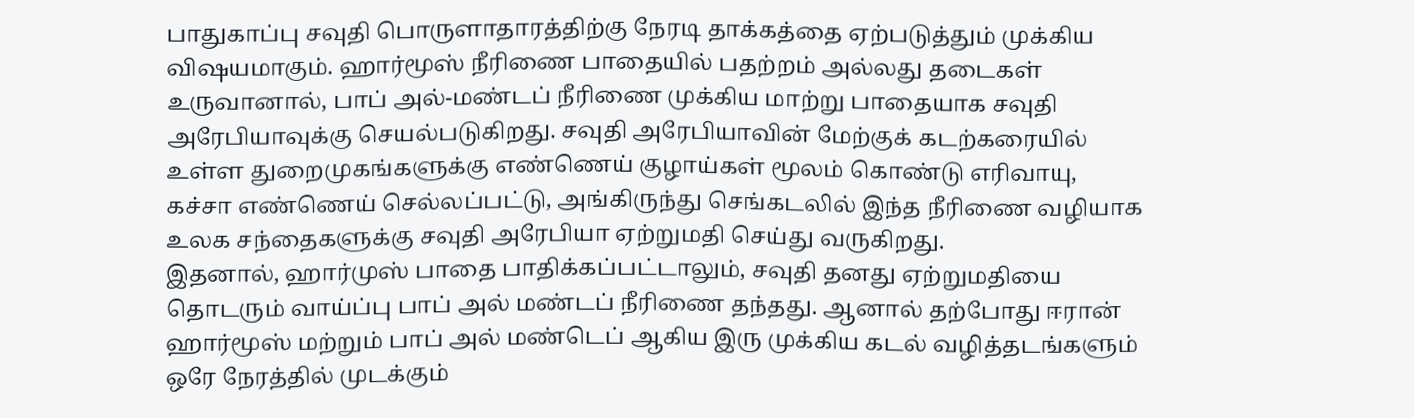பாதுகாப்பு சவுதி பொருளாதாரத்திற்கு நேரடி தாக்கத்தை ஏற்படுத்தும் முக்கிய விஷயமாகும். ஹார்மூஸ் நீரிணை பாதையில் பதற்றம் அல்லது தடைகள் உருவானால், பாப் அல்-மண்டப் நீரிணை முக்கிய மாற்று பாதையாக சவுதி அரேபியாவுக்கு செயல்படுகிறது. சவுதி அரேபியாவின் மேற்குக் கடற்கரையில் உள்ள துறைமுகங்களுக்கு எண்ணெய் குழாய்கள் மூலம் கொண்டு எரிவாயு, கச்சா எண்ணெய் செல்லப்பட்டு, அங்கிருந்து செங்கடலில் இந்த நீரிணை வழியாக உலக சந்தைகளுக்கு சவுதி அரேபியா ஏற்றுமதி செய்து வருகிறது.
இதனால், ஹார்முஸ் பாதை பாதிக்கப்பட்டாலும், சவுதி தனது ஏற்றுமதியை தொடரும் வாய்ப்பு பாப் அல் மண்டப் நீரிணை தந்தது. ஆனால் தற்போது ஈரான் ஹார்மூஸ் மற்றும் பாப் அல் மண்டெப் ஆகிய இரு முக்கிய கடல் வழித்தடங்களும் ஒரே நேரத்தில் முடக்கும்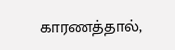காரணத்தால்,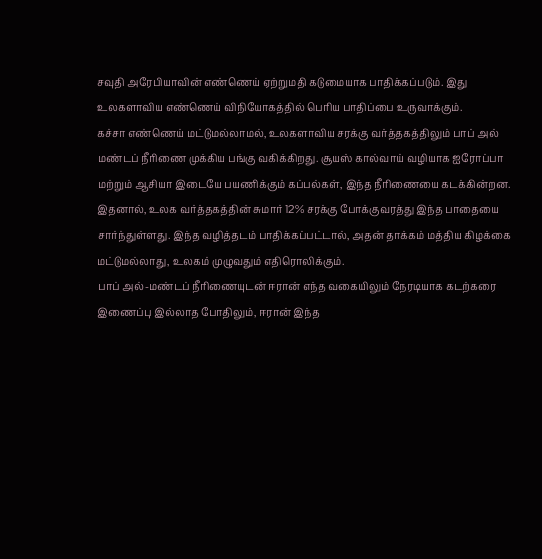சவுதி அரேபியாவின் எண்ணெய் ஏற்றுமதி கடுமையாக பாதிக்கப்படும். இது உலகளாவிய எண்ணெய் விநியோகத்தில் பெரிய பாதிப்பை உருவாக்கும்.
கச்சா எண்ணெய் மட்டுமல்லாமல், உலகளாவிய சரக்கு வர்த்தகத்திலும் பாப் அல் மண்டப் நீரிணை முக்கிய பங்கு வகிக்கிறது. சூயஸ் கால்வாய் வழியாக ஐரோப்பா மற்றும் ஆசியா இடையே பயணிக்கும் கப்பல்கள், இந்த நீரிணையை கடக்கின்றன. இதனால், உலக வர்த்தகத்தின் சுமார் 12% சரக்கு போக்குவரத்து இந்த பாதையை சார்ந்துள்ளது. இந்த வழித்தடம் பாதிக்கப்பட்டால், அதன் தாக்கம் மத்திய கிழக்கை மட்டுமல்லாது, உலகம் முழுவதும் எதிரொலிக்கும்.
பாப் அல்-மண்டப் நீரிணையுடன் ஈரான் எந்த வகையிலும் நேரடியாக கடற்கரை இணைப்பு இல்லாத போதிலும், ஈரான் இந்த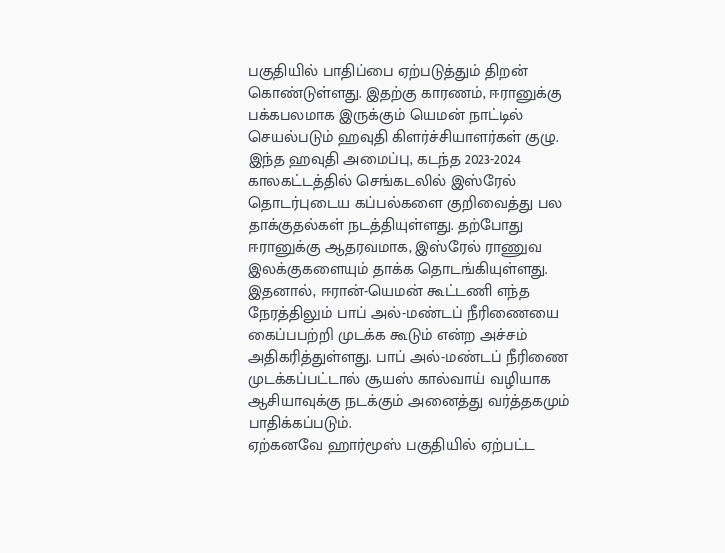பகுதியில் பாதிப்பை ஏற்படுத்தும் திறன் கொண்டுள்ளது. இதற்கு காரணம், ஈரானுக்கு பக்கபலமாக இருக்கும் யெமன் நாட்டில் செயல்படும் ஹவுதி கிளர்ச்சியாளர்கள் குழு. இந்த ஹவுதி அமைப்பு, கடந்த 2023-2024 காலகட்டத்தில் செங்கடலில் இஸ்ரேல் தொடர்புடைய கப்பல்களை குறிவைத்து பல தாக்குதல்கள் நடத்தியுள்ளது. தற்போது ஈரானுக்கு ஆதரவமாக, இஸ்ரேல் ராணுவ இலக்குகளையும் தாக்க தொடங்கியுள்ளது. இதனால், ஈரான்-யெமன் கூட்டணி எந்த நேரத்திலும் பாப் அல்-மண்டப் நீரிணையை கைப்பபற்றி முடக்க கூடும் என்ற அச்சம் அதிகரித்துள்ளது. பாப் அல்-மண்டப் நீரிணை முடக்கப்பட்டால் சூயஸ் கால்வாய் வழியாக ஆசியாவுக்கு நடக்கும் அனைத்து வர்த்தகமும் பாதிக்கப்படும்.
ஏற்கனவே ஹார்மூஸ் பகுதியில் ஏற்பட்ட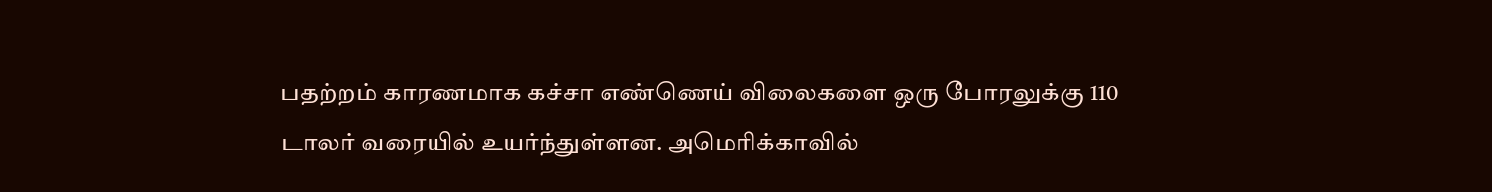பதற்றம் காரணமாக கச்சா எண்ணெய் விலைகளை ஒரு போரலுக்கு 110 டாலர் வரையில் உயர்ந்துள்ளன. அமெரிக்காவில்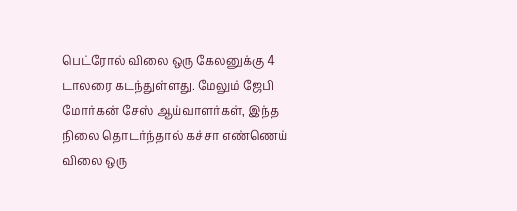பெட்ரோல் விலை ஒரு கேலனுக்கு 4 டாலரை கடந்துள்ளது. மேலும் ஜேபி மோர்கன் சேஸ் ஆய்வாளர்கள், இந்த நிலை தொடர்ந்தால் கச்சா எண்ணெய் விலை ஒரு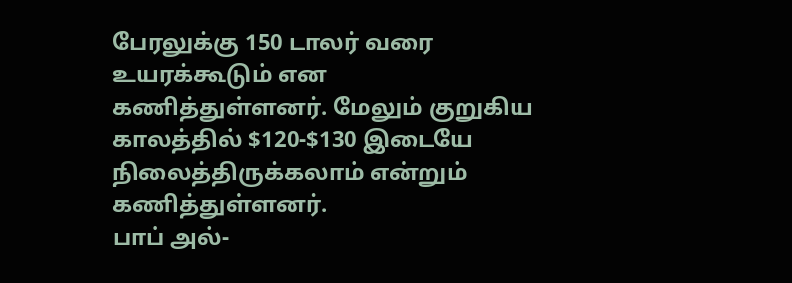பேரலுக்கு 150 டாலர் வரை உயரக்கூடும் என கணித்துள்ளனர். மேலும் குறுகிய காலத்தில் $120-$130 இடையே நிலைத்திருக்கலாம் என்றும் கணித்துள்ளனர்.
பாப் அல்-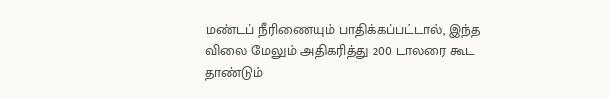மண்டப் நீரிணையும் பாதிக்கப்பட்டால், இந்த விலை மேலும் அதிகரித்து 200 டாலரை கூட தாண்டும்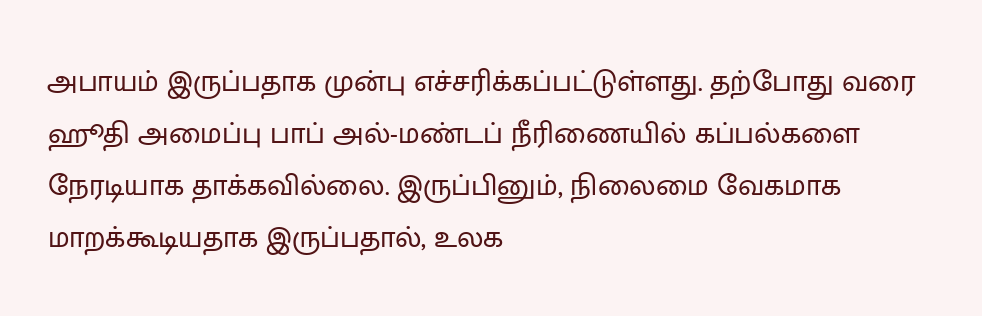அபாயம் இருப்பதாக முன்பு எச்சரிக்கப்பட்டுள்ளது. தற்போது வரை ஹூதி அமைப்பு பாப் அல்-மண்டப் நீரிணையில் கப்பல்களை நேரடியாக தாக்கவில்லை. இருப்பினும், நிலைமை வேகமாக மாறக்கூடியதாக இருப்பதால், உலக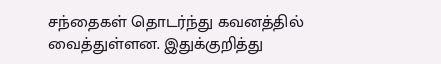சந்தைகள் தொடர்ந்து கவனத்தில் வைத்துள்ளன. இதுக்குறித்து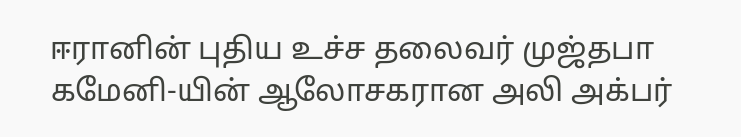ஈரானின் புதிய உச்ச தலைவர் முஜ்தபா கமேனி-யின் ஆலோசகரான அலி அக்பர்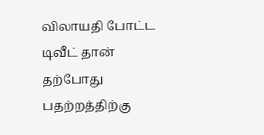விலாயதி போட்ட டிவீட் தான் தற்போது பதற்றத்திற்கு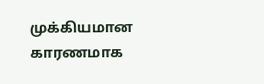முக்கியமான காரணமாக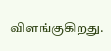விளங்குகிறது.